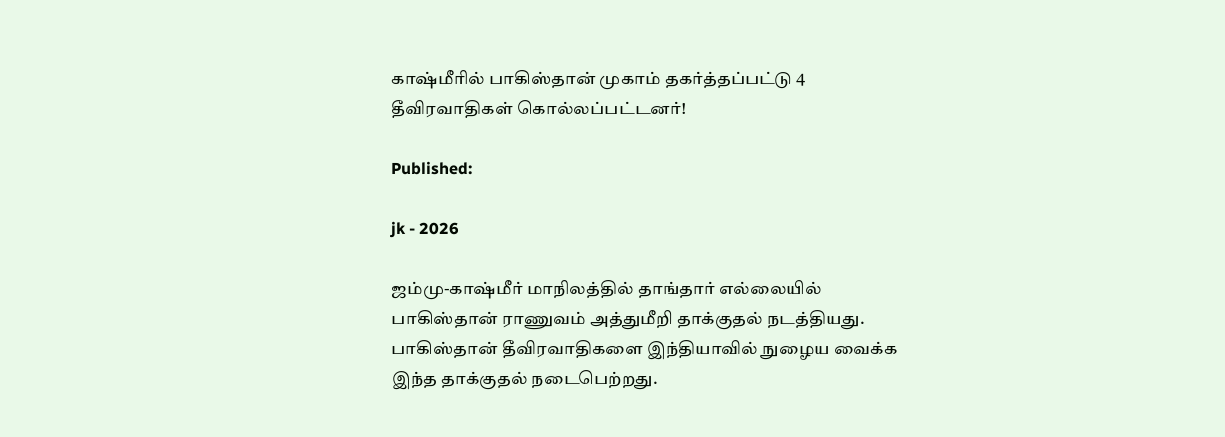காஷ்மீரில் பாகிஸ்தான் முகாம் தகர்த்தப்பட்டு 4 தீவிரவாதிகள் கொல்லப்பட்டனர்!

Published:

jk - 2026

ஜம்மு-காஷ்மீர் மாநிலத்தில் தாங்தார் எல்லையில் பாகிஸ்தான் ராணுவம் அத்துமீறி தாக்குதல் நடத்தியது. பாகிஸ்தான் தீவிரவாதிகளை இந்தியாவில் நுழைய வைக்க இந்த தாக்குதல் நடைபெற்றது.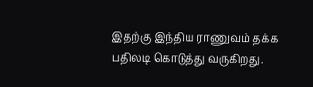இதற்கு இந்திய ராணுவம் தக்க பதிலடி கொடுத்து வருகிறது.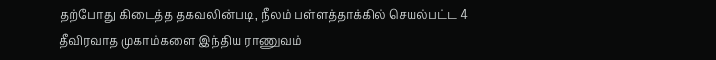தற்போது கிடைத்த தகவலின்படி, நீலம் பள்ளத்தாக்கில் செயல்பட்ட 4 தீவிரவாத முகாம்களை இந்திய ராணுவம்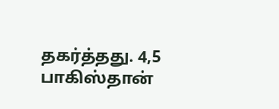தகர்த்தது. 4,5 பாகிஸ்தான்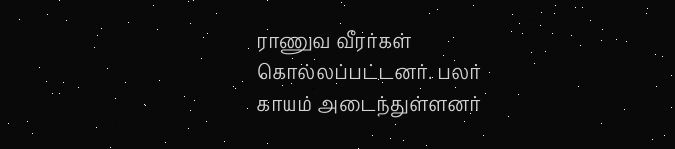ராணுவ வீரர்கள் கொல்லப்பட்டனர். பலர் காயம் அடைந்துள்ளனர்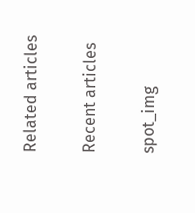Related articles

Recent articles

spot_img